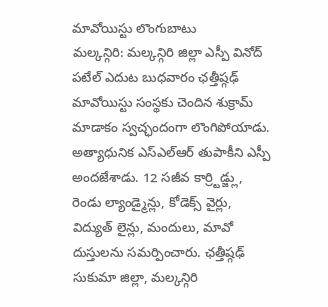మావోయిస్టు లొంగుబాటు
మల్కన్గిరి: మల్కన్గిరి జిల్లా ఎస్పీ వినోద్ పటేల్ ఎదుట బుధవారం ఛత్తీష్గఢ్ మావోయిస్టు సంస్థకు చెందిన శుక్రామ్ మాడాకం స్వచ్ఛందంగా లొంగిపోయాడు. అత్యాధునిక ఎస్ఎల్ఆర్ తుపాకీని ఎస్పీ అందజేశాడు. 12 సజీవ కార్ర్టిడ్జ్లు, రెండు ల్యాండ్మైన్లు, కోడెక్స్ వైర్లు, విద్యుత్ లైన్లు, మందులు, మావో దుస్తులను సమర్పించారు. ఛత్తీష్గఢ్ సుకుమా జిల్లా, మల్కన్గిరి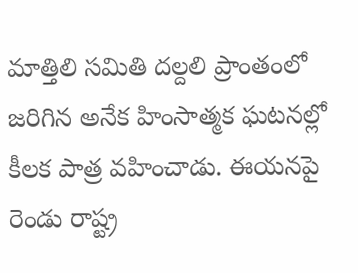మాత్తిలి సమితి దల్దలి ప్రాంతంలో జరిగిన అనేక హింసాత్మక ఘటనల్లో కీలక పాత్ర వహించాడు. ఈయనపై రెండు రాష్ట్ర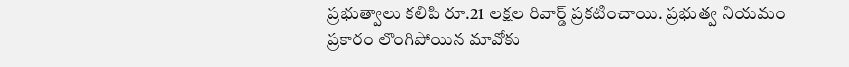ప్రభుత్వాలు కలిపి రూ.21 లక్షల రివార్డ్ ప్రకటించాయి. ప్రభుత్వ నియమం ప్రకారం లొంగిపోయిన మావోకు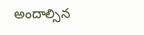అందాల్సిన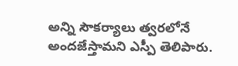అన్ని సౌకర్యాలు త్వరలోనే అందజేస్తామని ఎస్పీ తెలిపారు.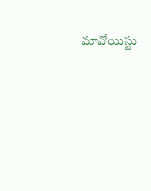మావోయిస్టు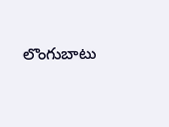లొంగుబాటు